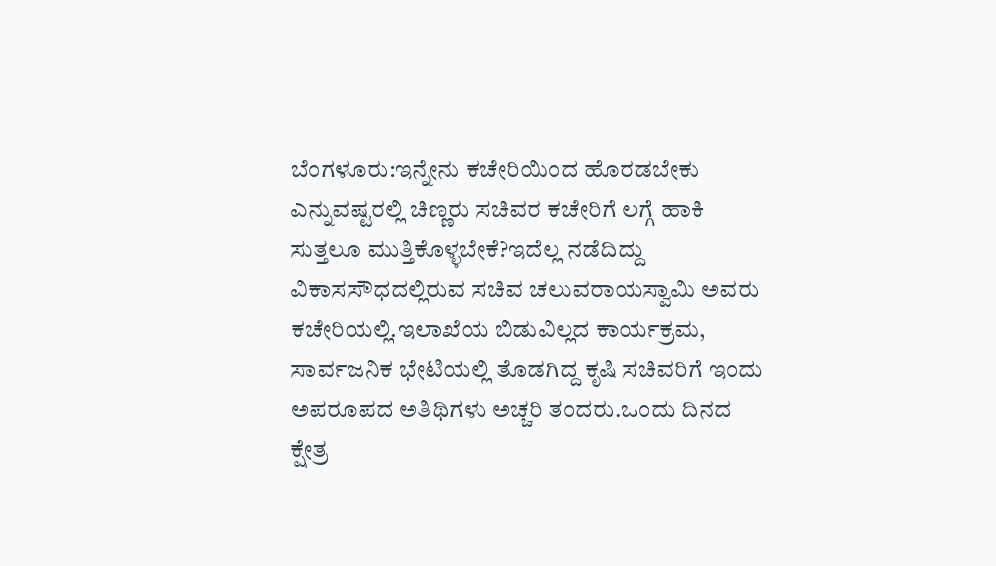ಬೆಂಗಳೂರು:ಇನ್ನೇನು ಕಚೇರಿಯಿಂದ ಹೊರಡಬೇಕು ಎನ್ನುವಷ್ಟರಲ್ಲಿ ಚಿಣ್ಣರು ಸಚಿವರ ಕಚೇರಿಗೆ ಲಗ್ಗೆ ಹಾಕಿ ಸುತ್ತಲೂ ಮುತ್ತಿಕೊಳ್ಳಬೇಕೆ?ಇದೆಲ್ಲ ನಡೆದಿದ್ದು ವಿಕಾಸಸೌಧದಲ್ಲಿರುವ ಸಚಿವ ಚಲುವರಾಯಸ್ವಾಮಿ ಅವರು ಕಚೇರಿಯಲ್ಲಿ.ಇಲಾಖೆಯ ಬಿಡುವಿಲ್ಲದ ಕಾರ್ಯಕ್ರಮ, ಸಾರ್ವಜನಿಕ ಭೇಟಿಯಲ್ಲಿ ತೊಡಗಿದ್ದ ಕೃಷಿ ಸಚಿವರಿಗೆ ಇಂದು ಅಪರೂಪದ ಅತಿಥಿಗಳು ಅಚ್ಚರಿ ತಂದರು.ಒಂದು ದಿನದ ಕ್ಷೇತ್ರ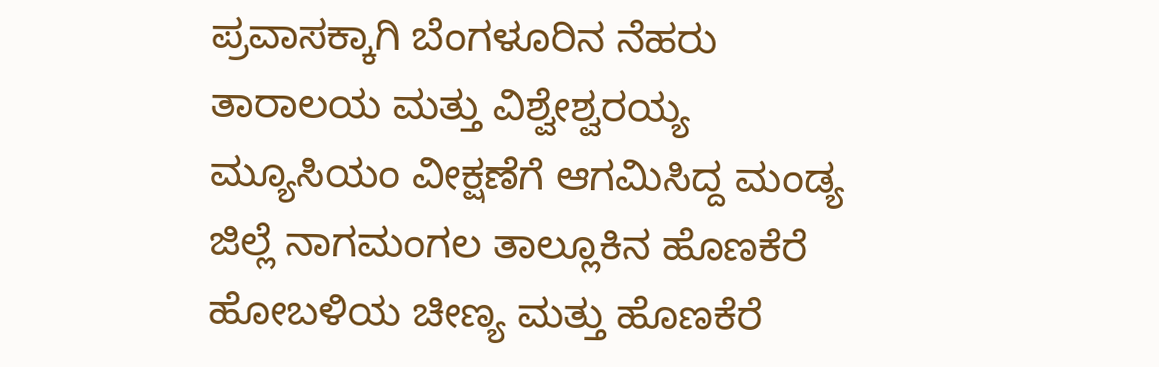ಪ್ರವಾಸಕ್ಕಾಗಿ ಬೆಂಗಳೂರಿನ ನೆಹರು ತಾರಾಲಯ ಮತ್ತು ವಿಶ್ವೇಶ್ವರಯ್ಯ ಮ್ಯೂಸಿಯಂ ವೀಕ್ಷಣೆಗೆ ಆಗಮಿಸಿದ್ದ ಮಂಡ್ಯ ಜಿಲ್ಲೆ ನಾಗಮಂಗಲ ತಾಲ್ಲೂಕಿನ ಹೊಣಕೆರೆ ಹೋಬಳಿಯ ಚೀಣ್ಯ ಮತ್ತು ಹೊಣಕೆರೆ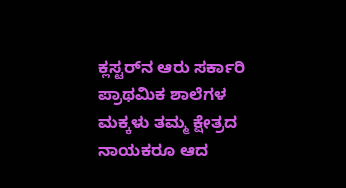ಕ್ಲಸ್ಟರ್‌ನ ಆರು ಸರ್ಕಾರಿ ಪ್ರಾಥಮಿಕ ಶಾಲೆಗಳ ಮಕ್ಕಳು ತಮ್ಮ ಕ್ಷೇತ್ರದ ನಾಯಕರೂ ಆದ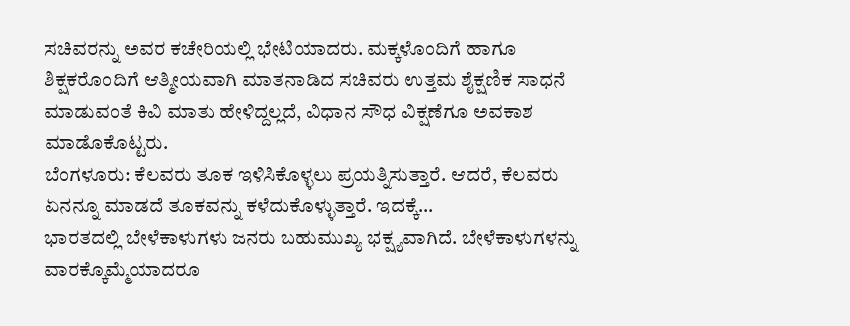ಸಚಿವರನ್ನು ಅವರ ಕಚೇರಿಯಲ್ಲಿ ಭೇಟಿಯಾದರು. ಮಕ್ಕಳೊಂದಿಗೆ ಹಾಗೂ ಶಿಕ್ಷಕರೊಂದಿಗೆ ಆತ್ಮೀಯವಾಗಿ ಮಾತನಾಡಿದ ಸಚಿವರು ಉತ್ತಮ ಶೈಕ್ಷಣಿಕ ಸಾಧನೆ ಮಾಡುವಂತೆ ಕಿವಿ ಮಾತು ಹೇಳಿದ್ದಲ್ಲದೆ, ವಿಧಾನ ಸೌಧ ವಿಕ್ಷಣೆಗೂ ಅವಕಾಶ ಮಾಡೊಕೊಟ್ಟರು.
ಬೆಂಗಳೂರು: ಕೆಲವರು ತೂಕ ಇಳಿಸಿಕೊಳ್ಳಲು ಪ್ರಯತ್ನಿಸುತ್ತಾರೆ. ಆದರೆ, ಕೆಲವರು ಏನನ್ನೂ ಮಾಡದೆ ತೂಕವನ್ನು ಕಳೆದುಕೊಳ್ಳುತ್ತಾರೆ. ಇದಕ್ಕೆ…
ಭಾರತದಲ್ಲಿ ಬೇಳೆಕಾಳುಗಳು ಜನರು ಬಹುಮುಖ್ಯ ಭಕ್ಷ್ಯವಾಗಿದೆ. ಬೇಳೆಕಾಳುಗಳನ್ನು ವಾರಕ್ಕೊಮ್ಮೆಯಾದರೂ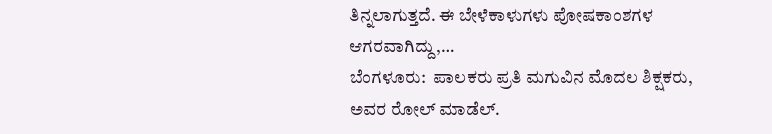ತಿನ್ನಲಾಗುತ್ತದೆ. ಈ ಬೇಳೆಕಾಳುಗಳು ಪೋಷಕಾಂಶಗಳ ಆಗರವಾಗಿದ್ದು,…
ಬೆಂಗಳೂರು:  ಪಾಲಕರು ಪ್ರತಿ ಮಗುವಿನ ಮೊದಲ ಶಿಕ್ಷಕರು, ಅವರ ರೋಲ್ ಮಾಡೆಲ್.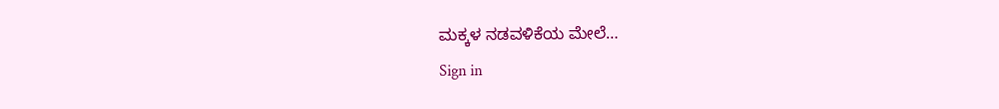ಮಕ್ಕಳ ನಡವಳಿಕೆಯ ಮೇಲೆ…
Sign in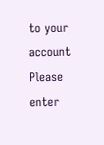to your account
Please enter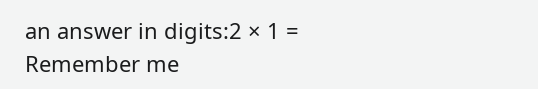an answer in digits:2 × 1 =
Remember me